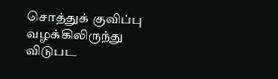சொத்துக் குவிப்பு வழக்கிலிருந்து விடுபட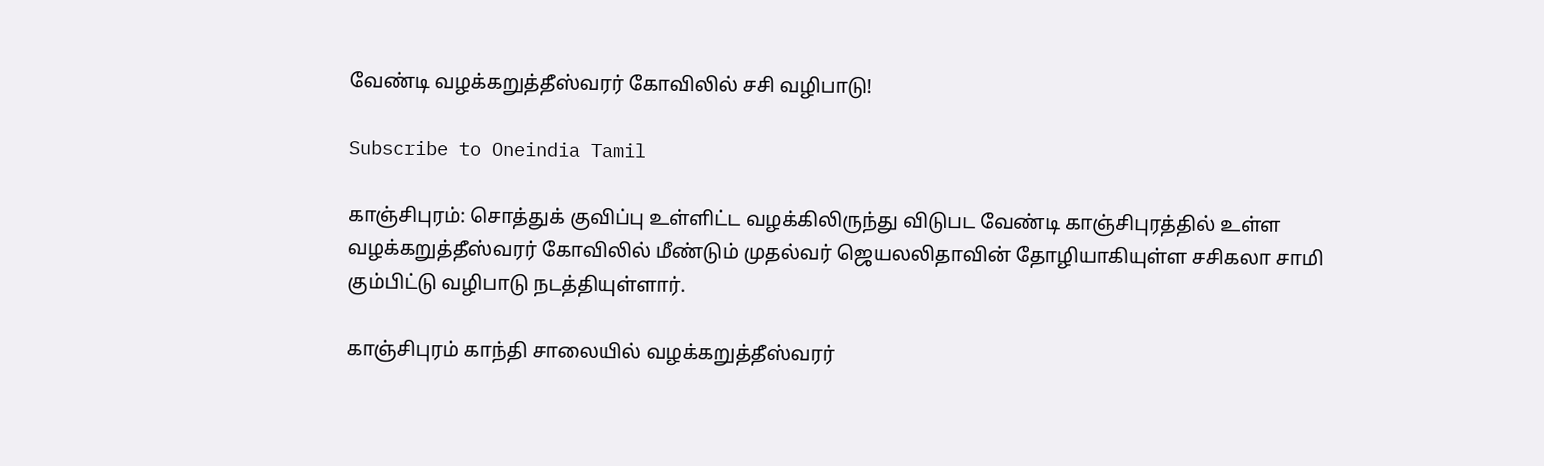வேண்டி வழக்கறுத்தீஸ்வரர் கோவிலில் சசி வழிபாடு!

Subscribe to Oneindia Tamil

காஞ்சிபுரம்: சொத்துக் குவிப்பு உள்ளிட்ட வழக்கிலிருந்து விடுபட வேண்டி காஞ்சிபுரத்தில் உள்ள வழக்கறுத்தீஸ்வரர் கோவிலில் மீண்டும் முதல்வர் ஜெயலலிதாவின் தோழியாகியுள்ள சசிகலா சாமி கும்பிட்டு வழிபாடு நடத்தியுள்ளார்.

காஞ்சிபுரம் காந்தி சாலையில் வழக்கறுத்தீஸ்வரர்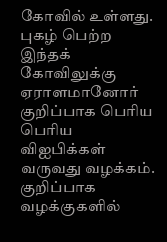கோவில் உள்ளது. புகழ் பெற்ற இந்தக் கோவிலுக்கு ஏராளமானோர் குறிப்பாக பெரிய பெரிய விஐபிக்கள் வருவது வழக்கம். குறிப்பாக வழக்குகளில்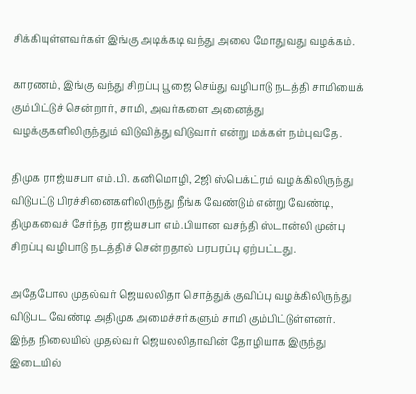சிக்கியுள்ளவர்கள் இங்கு அடிக்கடி வந்து அலை மோதுவது வழக்கம்.

காரணம், இங்கு வந்து சிறப்பு பூஜை செய்து வழிபாடு நடத்தி சாமியைக் கும்பிட்டுச் சென்றார், சாமி, அவர்களை அனைத்து வழக்குகளிலிருந்தும் விடுவித்து விடுவார் என்று மக்கள் நம்புவதே.

திமுக ராஜ்யசபா எம்.பி. கனிமொழி, 2ஜி ஸ்பெக்ட்ரம் வழக்கிலிருந்து விடுபட்டு பிரச்சினைகளிலிருந்து நீங்க வேண்டும் என்று வேண்டி, திமுகவைச் சேர்ந்த ராஜ்யசபா எம்.பியான வசந்தி ஸ்டான்லி முன்பு சிறப்பு வழிபாடு நடத்திச் சென்றதால் பரபரப்பு ஏற்பட்டது.

அதேபோல முதல்வர் ஜெயலலிதா சொத்துக் குவிப்பு வழக்கிலிருந்து விடுபட வேண்டி அதிமுக அமைச்சர்களும் சாமி கும்பிட்டுள்ளனர். இந்த நிலையில் முதல்வர் ஜெயலலிதாவின் தோழியாக இருந்து இடையில்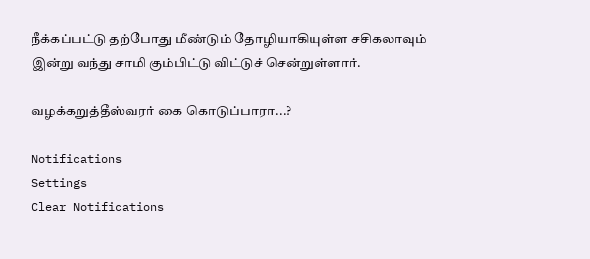நீக்கப்பட்டு தற்போது மீண்டும் தோழியாகியுள்ள சசிகலாவும் இன்று வந்து சாமி கும்பிட்டு விட்டுச் சென்றுள்ளார்.

வழக்கறுத்தீஸ்வரர் கை கொடுப்பாரா...?

Notifications
Settings
Clear Notifications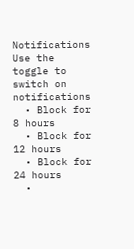Notifications
Use the toggle to switch on notifications
  • Block for 8 hours
  • Block for 12 hours
  • Block for 24 hours
  •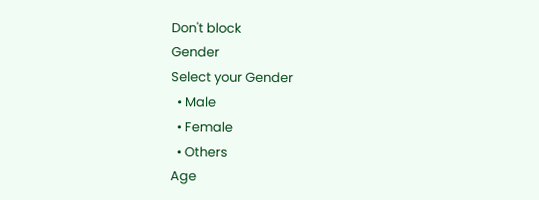Don't block
Gender
Select your Gender
  • Male
  • Female
  • Others
Age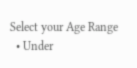Select your Age Range
  • Under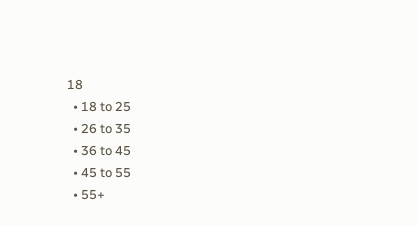18
  • 18 to 25
  • 26 to 35
  • 36 to 45
  • 45 to 55
  • 55+